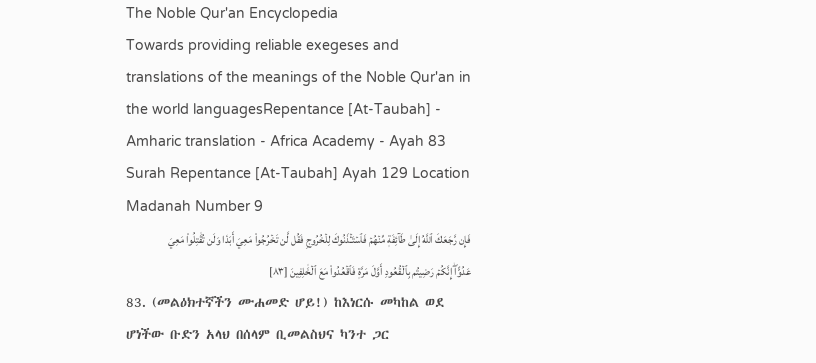The Noble Qur'an Encyclopedia
Towards providing reliable exegeses and translations of the meanings of the Noble Qur'an in the world languagesRepentance [At-Taubah] - Amharic translation - Africa Academy - Ayah 83
Surah Repentance [At-Taubah] Ayah 129 Location Madanah Number 9
فَإِن رَّجَعَكَ ٱللَّهُ إِلَىٰ طَآئِفَةٖ مِّنۡهُمۡ فَٱسۡتَـٔۡذَنُوكَ لِلۡخُرُوجِ فَقُل لَّن تَخۡرُجُواْ مَعِيَ أَبَدٗا وَلَن تُقَٰتِلُواْ مَعِيَ عَدُوًّاۖ إِنَّكُمۡ رَضِيتُم بِٱلۡقُعُودِ أَوَّلَ مَرَّةٖ فَٱقۡعُدُواْ مَعَ ٱلۡخَٰلِفِينَ [٨٣]
83. (መልዕክተኛችን ሙሐመድ ሆይ!) ከእነርሱ መካከል ወደ ሆነችው ቡድን አላህ በሰላም ቢመልስህና ካንተ ጋር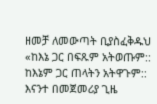ዘመቻ ለመውጣት ቢያስፈቅዱህ «ከእኔ ጋር በፍጹም አትወጡም:: ከእኔም ጋር ጠላትን አትዋጉም:: እናንተ በመጀመሪያ ጊዜ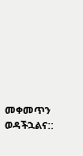መቀመጥን ወዳችኋልና::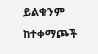ይልቁንም ከተቀማጮች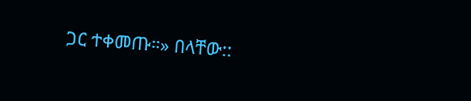ጋር ተቀመጡ።» በላቸው::